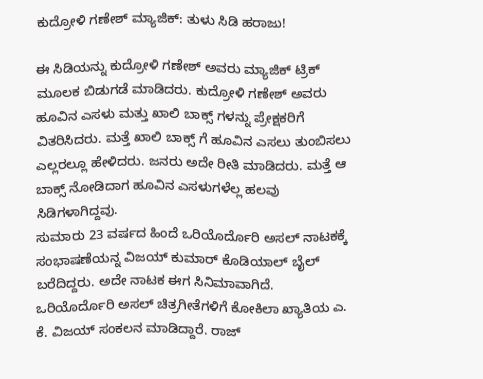ಕುದ್ರೋಳಿ ಗಣೇಶ್ ಮ್ಯಾಜಿಕ್: ತುಳು ಸಿಡಿ ಹರಾಜು!

ಈ ಸಿಡಿಯನ್ನು ಕುದ್ರೋಳಿ ಗಣೇಶ್ ಅವರು ಮ್ಯಾಜಿಕ್ ಟ್ರಿಕ್ ಮೂಲಕ ಬಿಡುಗಡೆ ಮಾಡಿದರು. ಕುದ್ರೋಳಿ ಗಣೇಶ್ ಅವರು ಹೂವಿನ ಎಸಳು ಮತ್ತು ಖಾಲಿ ಬಾಕ್ಸ್ ಗಳನ್ನು ಪ್ರೇಕ್ಷಕರಿಗೆ ವಿತರಿಸಿದರು. ಮತ್ತೆ ಖಾಲಿ ಬಾಕ್ಸ್ ಗೆ ಹೂವಿನ ಎಸಲು ತುಂಬಿಸಲು ಎಲ್ಲರಲ್ಲೂ ಹೇಳಿದರು. ಜನರು ಅದೇ ರೀತಿ ಮಾಡಿದರು. ಮತ್ತೆ ಆ ಬಾಕ್ಸ್ ನೋಡಿದಾಗ ಹೂವಿನ ಎಸಳುಗಳೆಲ್ಲ ಹಲವು ಸಿಡಿಗಳಾಗಿದ್ದವು.
ಸುಮಾರು 23 ವರ್ಷದ ಹಿಂದೆ ಒರಿಯೊರ್ದೊರಿ ಅಸಲ್ ನಾಟಕಕ್ಕೆ ಸಂಭಾಷಣೆಯನ್ನ ವಿಜಯ್ ಕುಮಾರ್ ಕೊಡಿಯಾಲ್ ಬೈಲ್ ಬರೆದಿದ್ದರು. ಅದೇ ನಾಟಕ ಈಗ ಸಿನಿಮಾವಾಗಿದೆ. ಒರಿಯೊರ್ದೊರಿ ಅಸಲ್ ಚಿತ್ರಗೀತೆಗಳಿಗೆ ಕೋಕಿಲಾ ಖ್ಯಾತಿಯ ಎ. ಕೆ. ವಿಜಯ್ ಸಂಕಲನ ಮಾಡಿದ್ದಾರೆ. ರಾಜ್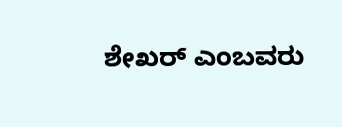ಶೇಖರ್ ಎಂಬವರು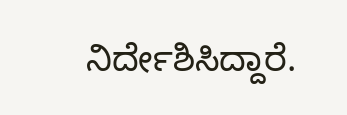ನಿರ್ದೇಶಿಸಿದ್ದಾರೆ.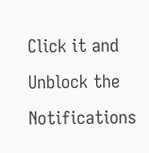Click it and Unblock the Notifications